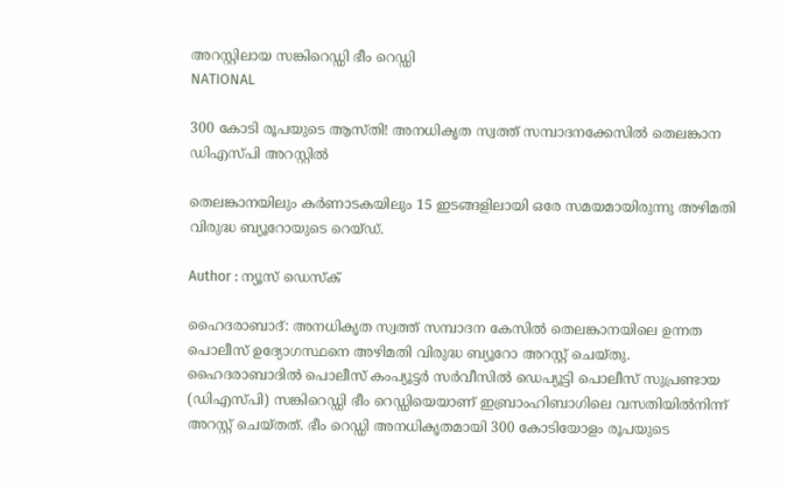അറസ്റ്റിലായ സങ്കിറെഡ്ഡി ഭീം റെഡ്ഡി
NATIONAL

300 കോടി രൂപയുടെ ആസ്തി! അനധികൃത സ്വത്ത് സമ്പാദനക്കേസില്‍ തെലങ്കാന ഡിഎസ്‍പി അറസ്റ്റില്‍

തെലങ്കാനയിലും കര്‍ണാടകയിലും 15 ഇടങ്ങളിലായി ഒരേ സമയമായിരുന്നു അഴിമതി വിരുദ്ധ ബ്യൂറോയുടെ റെയ്‌ഡ്.

Author : ന്യൂസ് ഡെസ്ക്

ഹൈദരാബാദ്: അനധികൃത സ്വത്ത് സമ്പാദന കേസില്‍ തെലങ്കാനയിലെ ഉന്നത പൊലീസ് ഉദ്യോഗസ്ഥനെ അഴിമതി വിരുദ്ധ ബ്യൂറോ അറസ്റ്റ് ചെയ്തു. ഹൈദരാബാദില്‍ പൊലീസ് കംപ്യൂട്ടര്‍ സര്‍വീസില്‍ ഡെപ്യൂട്ടി പൊലീസ് സുപ്രണ്ടായ (ഡിഎസ്‍പി) സങ്കിറെഡ്ഡി ഭീം റെഡ്ഡിയെയാണ് ഇബ്രാംഹിബാഗിലെ വസതിയില്‍നിന്ന് അറസ്റ്റ് ചെയ്തത്. ഭീം റെഡ്ഡി അനധികൃതമായി 300 കോടിയോളം രൂപയുടെ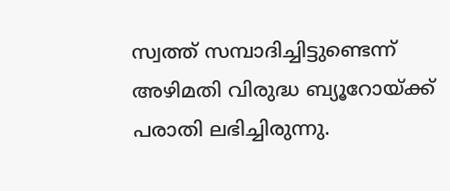സ്വത്ത് സമ്പാദിച്ചിട്ടുണ്ടെന്ന് അഴിമതി വിരുദ്ധ ബ്യൂറോയ്ക്ക് പരാതി ലഭിച്ചിരുന്നു.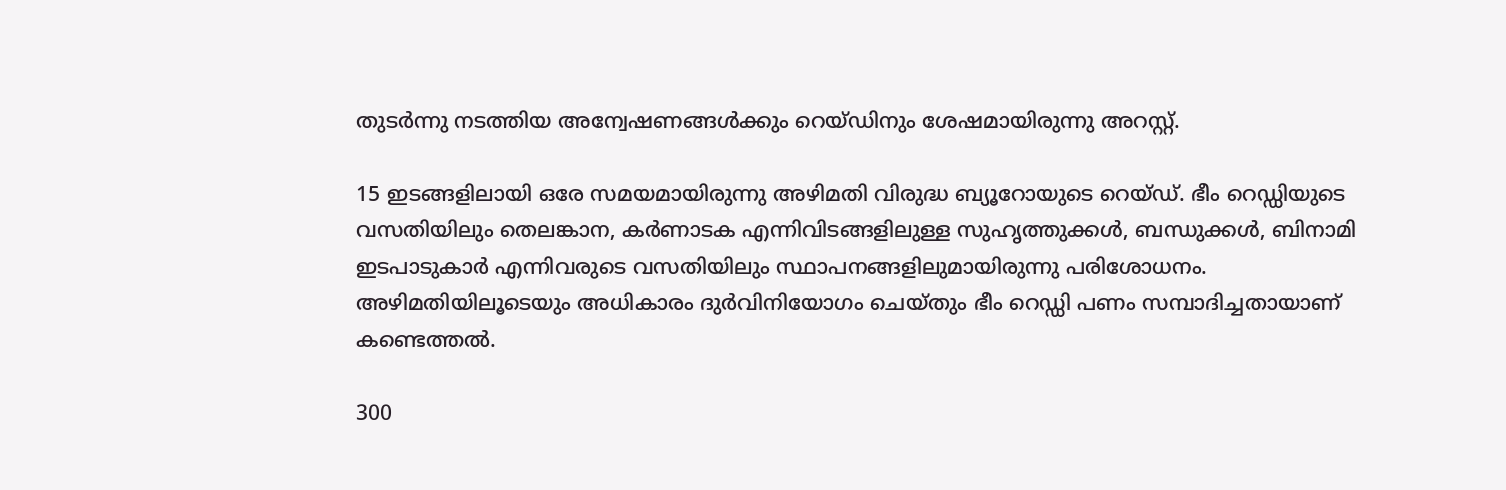തുടര്‍ന്നു നടത്തിയ അന്വേഷണങ്ങള്‍ക്കും റെയ്ഡിനും ശേഷമായിരുന്നു അറസ്റ്റ്.

15 ഇടങ്ങളിലായി ഒരേ സമയമായിരുന്നു അഴിമതി വിരുദ്ധ ബ്യൂറോയുടെ റെയ്‌ഡ്. ഭീം റെഡ്ഡിയുടെ വസതിയിലും തെലങ്കാന, കര്‍ണാടക എന്നിവിടങ്ങളിലുള്ള സുഹൃത്തുക്കള്‍, ബന്ധുക്കള്‍, ബിനാമി ഇടപാടുകാര്‍ എന്നിവരുടെ വസതിയിലും സ്ഥാപനങ്ങളിലുമായിരുന്നു പരിശോധനം. അഴിമതിയിലൂടെയും അധികാരം ദുര്‍വിനിയോഗം ചെയ്തും ഭീം റെഡ്ഡി പണം സമ്പാദിച്ചതായാണ് കണ്ടെത്തല്‍.

300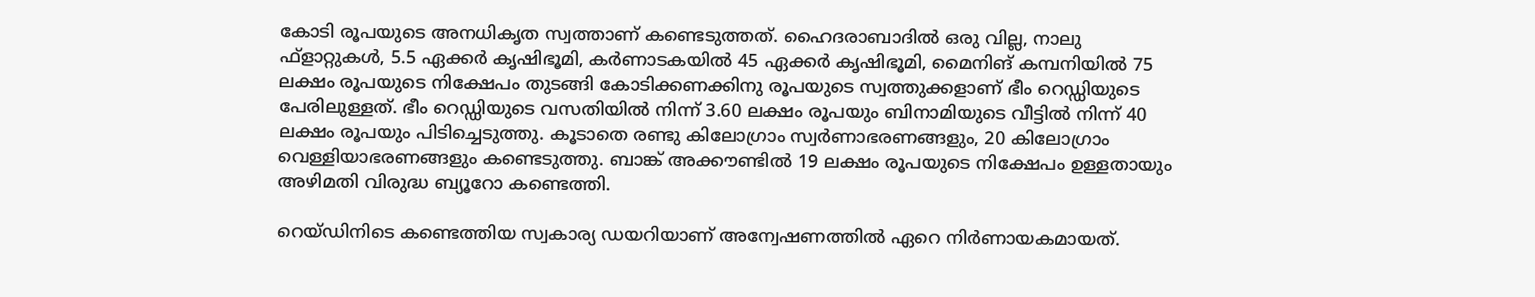കോടി രൂപയുടെ അനധികൃത സ്വത്താണ് കണ്ടെടുത്തത്. ഹൈദരാബാദില്‍ ഒരു വില്ല, നാലു ഫ്ളാറ്റുകള്‍, 5.5 ഏക്കര്‍ കൃഷിഭൂമി, കര്‍ണാടകയില്‍ 45 ഏക്കര്‍ കൃഷിഭൂമി, മൈനിങ് കമ്പനിയില്‍ 75 ലക്ഷം രൂപയുടെ നിക്ഷേപം തുടങ്ങി കോടിക്കണക്കിനു രൂപയുടെ സ്വത്തുക്കളാണ് ഭീം റെഡ്ഡിയുടെ പേരിലുള്ളത്. ഭീം റെഡ്ഡിയുടെ വസതിയില്‍ നിന്ന് 3.60 ലക്ഷം രൂപയും ബിനാമിയുടെ വീട്ടില്‍ നിന്ന് 40 ലക്ഷം രൂപയും പിടിച്ചെടുത്തു. കൂടാതെ രണ്ടു കിലോഗ്രാം സ്വര്‍ണാഭരണങ്ങളും, 20 കിലോഗ്രാം വെള്ളിയാഭരണങ്ങളും കണ്ടെടുത്തു. ബാങ്ക് അക്കൗണ്ടില്‍ 19 ലക്ഷം രൂപയുടെ നിക്ഷേപം ഉള്ളതായും അഴിമതി വിരുദ്ധ ബ്യൂറോ കണ്ടെത്തി.

റെയ്ഡിനിടെ കണ്ടെത്തിയ സ്വകാര്യ ഡയറിയാണ് അന്വേഷണത്തില്‍ ഏറെ നിര്‍ണായകമായത്.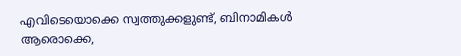എവിടെയൊക്കെ സ്വത്തുക്കളുണ്ട്, ബിനാമികള്‍ ആരൊക്കെ,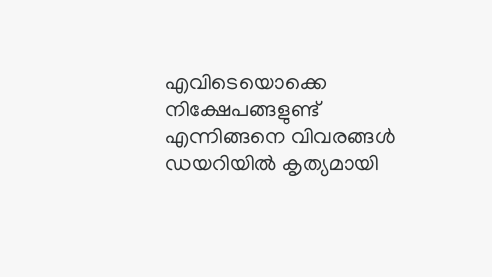എവിടെയൊക്കെ നിക്ഷേപങ്ങളുണ്ട് എന്നിങ്ങനെ വിവരങ്ങള്‍ ഡയറിയില്‍ കൃത്യമായി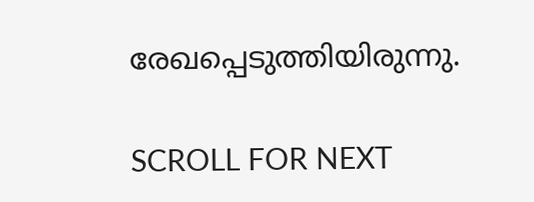രേഖപ്പെടുത്തിയിരുന്നു.

SCROLL FOR NEXT